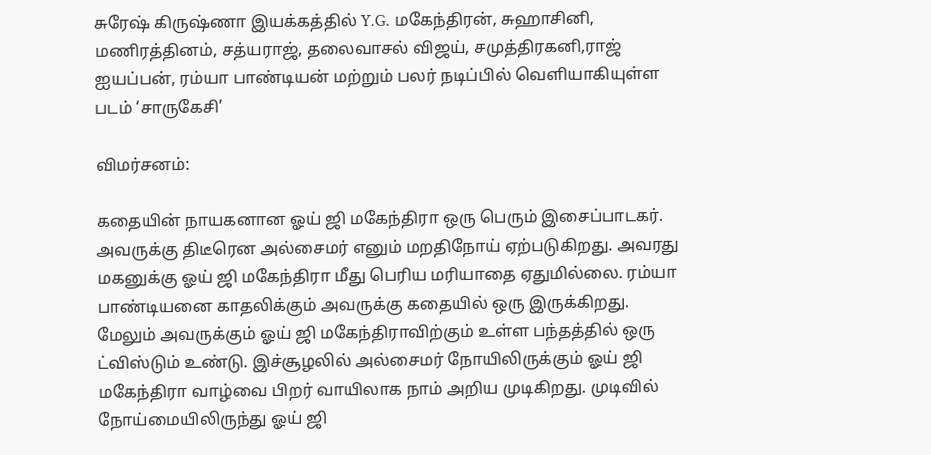சுரேஷ் கிருஷ்ணா இயக்கத்தில் Y.G. மகேந்திரன், சுஹாசினி, மணிரத்தினம், சத்யராஜ், தலைவாசல் விஜய், சமுத்திரகனி,ராஜ் ஐயப்பன், ரம்யா பாண்டியன் மற்றும் பலர் நடிப்பில் வெளியாகியுள்ள படம் ‘சாருகேசி’

விமர்சனம்:

கதையின் நாயகனான ஓய் ஜி மகேந்திரா ஒரு பெரும் இசைப்பாடகர். அவருக்கு திடீரென அல்சைமர் எனும் மறதிநோய் ஏற்படுகிறது. அவரது மகனுக்கு ஓய் ஜி மகேந்திரா மீது பெரிய மரியாதை ஏதுமில்லை. ரம்யா பாண்டியனை காதலிக்கும் அவருக்கு கதையில் ஒரு இருக்கிறது. மேலும் அவருக்கும் ஓய் ஜி மகேந்திராவிற்கும் உள்ள பந்தத்தில் ஒரு ட்விஸ்டும் உண்டு. இச்சூழலில் அல்சைமர் நோயிலிருக்கும் ஓய் ஜி மகேந்திரா வாழ்வை பிறர் வாயிலாக நாம் அறிய முடிகிறது. முடிவில் நோய்மையிலிருந்து ஓய் ஜி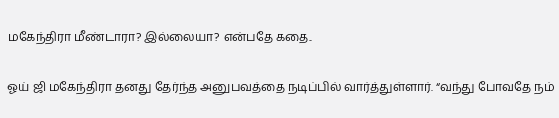மகேந்திரா மீண்டாரா? இல்லையா? என்பதே கதை..

ஓய் ஜி மகேந்திரா தனது தேர்ந்த அனுபவத்தை நடிப்பில் வார்த்துள்ளார். “வந்து போவதே நம்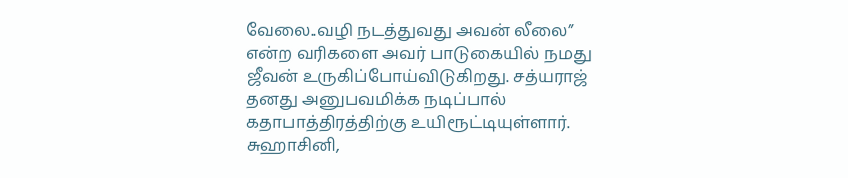வேலை..வழி நடத்துவது அவன் லீலை” என்ற வரிகளை அவர் பாடுகையில் நமது ஜீவன் உருகிப்போய்விடுகிறது. சத்யராஜ் தனது அனுபவமிக்க நடிப்பால் கதாபாத்திரத்திற்கு உயிரூட்டியுள்ளார். சுஹாசினி,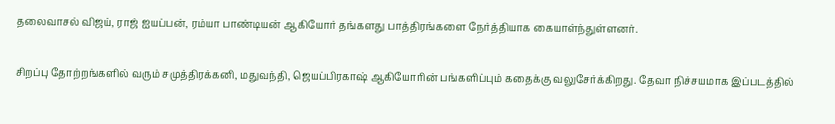தலைவாசல் விஜய், ராஜ் ஐயப்பன், ரம்யா பாண்டியன் ஆகியோர் தங்களது பாத்திரங்களை நேர்த்தியாக கையாள்ந்துள்ளனர்.

சிறப்பு தோற்றங்களில் வரும் சமுத்திரக்கனி, மதுவந்தி, ஜெயப்பிரகாஷ் ஆகியோரின் பங்களிப்பும் கதைக்கு வலுசேர்க்கிறது. தேவா நிச்சயமாக இப்படத்தில்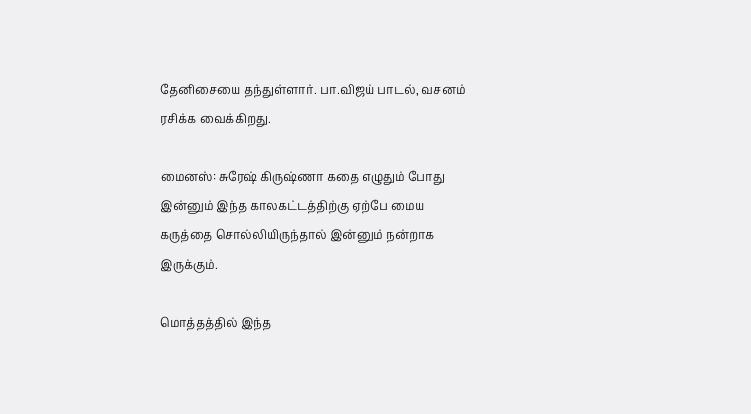தேனிசையை தந்துள்ளார். பா.விஜய் பாடல், வசனம் ரசிக்க வைக்கிறது.

மைனஸ்: சுரேஷ் கிருஷ்ணா கதை எழுதும் போது இன்னும் இந்த காலகட்டத்திற்கு ஏற்பே மைய கருத்தை சொல்லியிருந்தால் இன்னும் நன்றாக இருக்கும்.

மொத்தத்தில் இந்த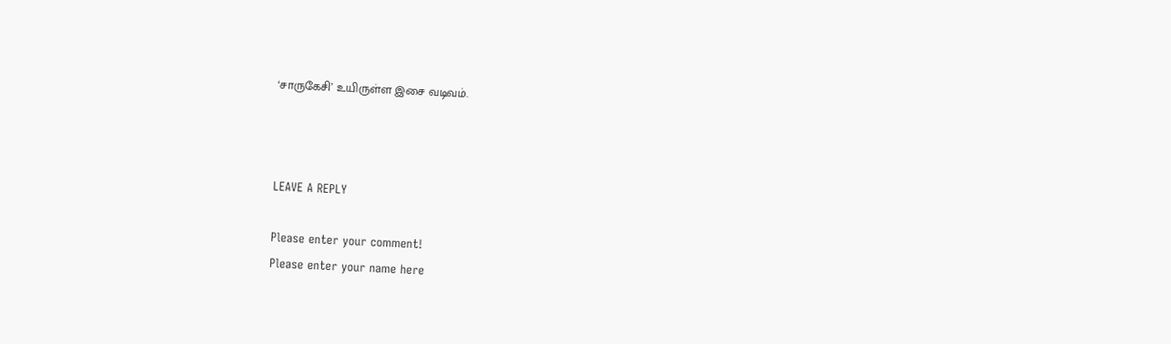‘சாருகேசி’ உயிருள்ள இசை வடிவம்.



LEAVE A REPLY

Please enter your comment!
Please enter your name here